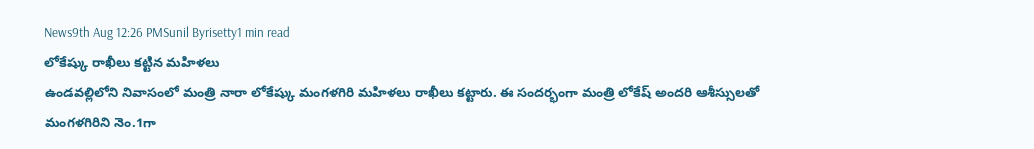News9th Aug 12:26 PMSunil Byrisetty1 min read
లోకేష్కు రాఖీలు కట్టిన మహిళలు
ఉండవల్లిలోని నివాసంలో మంత్రి నారా లోకేష్కు మంగళగిరి మహిళలు రాఖీలు కట్టారు. ఈ సందర్భంగా మంత్రి లోకేష్ అందరి ఆశీస్సులతో మంగళగిరిని నెం.1గా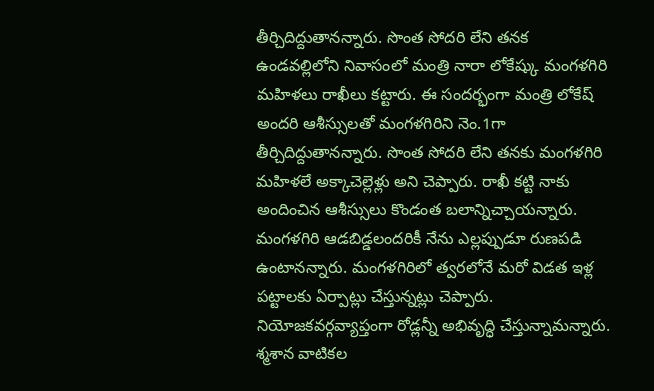తీర్చిదిద్దుతానన్నారు. సొంత సోదరి లేని తనక
ఉండవల్లిలోని నివాసంలో మంత్రి నారా లోకేష్కు మంగళగిరి మహిళలు రాఖీలు కట్టారు. ఈ సందర్భంగా మంత్రి లోకేష్ అందరి ఆశీస్సులతో మంగళగిరిని నెం.1గా తీర్చిదిద్దుతానన్నారు. సొంత సోదరి లేని తనకు మంగళగిరి మహిళలే అక్కాచెల్లెళ్లు అని చెప్పారు. రాఖీ కట్టి నాకు అందించిన ఆశీస్సులు కొండంత బలాన్నిచ్చాయన్నారు. మంగళగిరి ఆడబిడ్డలందరికీ నేను ఎల్లప్పుడూ రుణపడి ఉంటానన్నారు. మంగళగిరిలో త్వరలోనే మరో విడత ఇళ్ల పట్టాలకు ఏర్పాట్లు చేస్తున్నట్లు చెప్పారు. నియోజకవర్గవ్యాప్తంగా రోడ్లన్నీ అభివృద్ధి చేస్తున్నామన్నారు. శ్మశాన వాటికల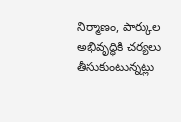నిర్మాణం, పార్కుల అభివృద్ధికి చర్యలు తీసుకుంటున్నట్లు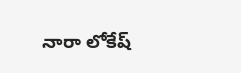నారా లోకేష్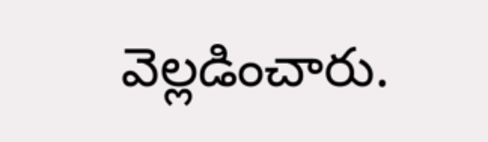వెల్లడించారు.